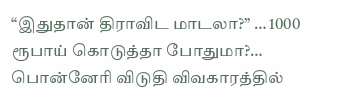“இதுதான் திராவிட மாடலா?” … 1000 ரூபாய் கொடுத்தா போதுமா?… பொன்னேரி விடுதி விவகாரத்தில்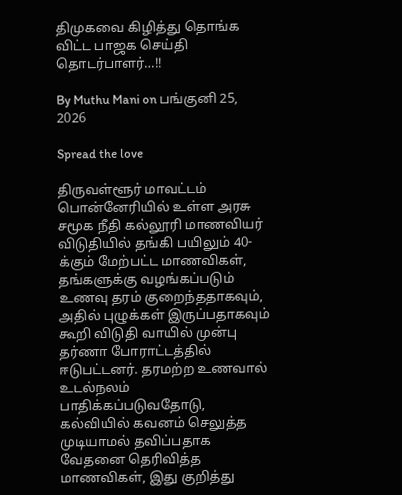திமுகவை கிழித்து தொங்க விட்ட பாஜக செய்தி தொடர்பாளர்…!!

By Muthu Mani on பங்குனி 25, 2026

Spread the love

திருவள்ளூர் மாவட்டம் பொன்னேரியில் உள்ள அரசு சமூக நீதி கல்லூரி மாணவியர் விடுதியில் தங்கி பயிலும் 40-க்கும் மேற்பட்ட மாணவிகள், தங்களுக்கு வழங்கப்படும் உணவு தரம் குறைந்ததாகவும், அதில் புழுக்கள் இருப்பதாகவும் கூறி விடுதி வாயில் முன்பு தர்ணா போராட்டத்தில் ஈடுபட்டனர். தரமற்ற உணவால் உடல்நலம் பாதிக்கப்படுவதோடு, கல்வியில் கவனம் செலுத்த முடியாமல் தவிப்பதாக வேதனை தெரிவித்த மாணவிகள், இது குறித்து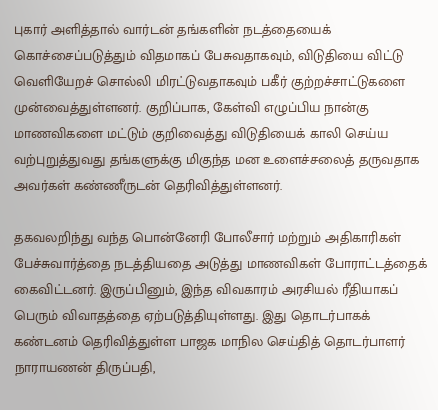புகார் அளித்தால் வார்டன் தங்களின் நடத்தையைக் கொச்சைப்படுத்தும் விதமாகப் பேசுவதாகவும், விடுதியை விட்டு வெளியேறச் சொல்லி மிரட்டுவதாகவும் பகீர் குற்றச்சாட்டுகளை முன்வைத்துள்ளனர். குறிப்பாக, கேள்வி எழுப்பிய நான்கு மாணவிகளை மட்டும் குறிவைத்து விடுதியைக் காலி செய்ய வற்புறுத்துவது தங்களுக்கு மிகுந்த மன உளைச்சலைத் தருவதாக அவர்கள் கண்ணீருடன் தெரிவித்துள்ளனர்.

தகவலறிந்து வந்த பொன்னேரி போலீசார் மற்றும் அதிகாரிகள் பேச்சுவார்த்தை நடத்தியதை அடுத்து மாணவிகள் போராட்டத்தைக் கைவிட்டனர். இருப்பினும், இந்த விவகாரம் அரசியல் ரீதியாகப் பெரும் விவாதத்தை ஏற்படுத்தியுள்ளது. இது தொடர்பாகக் கண்டனம் தெரிவித்துள்ள பாஜக மாநில செய்தித் தொடர்பாளர் நாராயணன் திருப்பதி,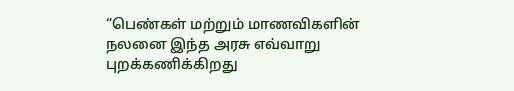“பெண்கள் மற்றும் மாணவிகளின் நலனை இந்த அரசு எவ்வாறு புறக்கணிக்கிறது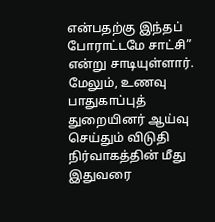என்பதற்கு இந்தப் போராட்டமே சாட்சி” என்று சாடியுள்ளார். மேலும், உணவு பாதுகாப்புத் துறையினர் ஆய்வு செய்தும் விடுதி நிர்வாகத்தின் மீது இதுவரை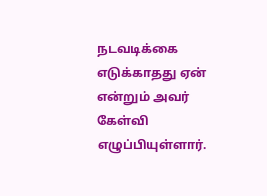நடவடிக்கை எடுக்காதது ஏன் என்றும் அவர் கேள்வி எழுப்பியுள்ளார்.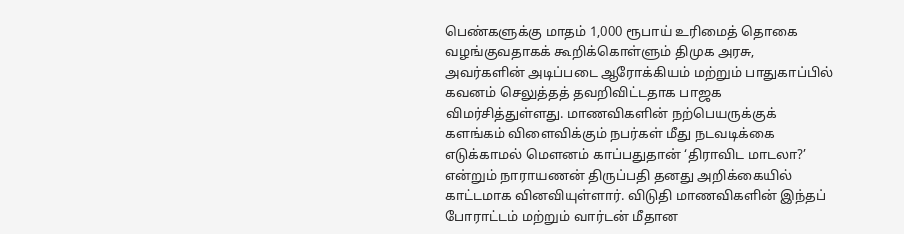பெண்களுக்கு மாதம் 1,000 ரூபாய் உரிமைத் தொகை வழங்குவதாகக் கூறிக்கொள்ளும் திமுக அரசு, அவர்களின் அடிப்படை ஆரோக்கியம் மற்றும் பாதுகாப்பில் கவனம் செலுத்தத் தவறிவிட்டதாக பாஜக விமர்சித்துள்ளது. மாணவிகளின் நற்பெயருக்குக் களங்கம் விளைவிக்கும் நபர்கள் மீது நடவடிக்கை எடுக்காமல் மௌனம் காப்பதுதான் ‘திராவிட மாடலா?’ என்றும் நாராயணன் திருப்பதி தனது அறிக்கையில் காட்டமாக வினவியுள்ளார். விடுதி மாணவிகளின் இந்தப் போராட்டம் மற்றும் வார்டன் மீதான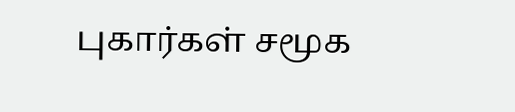புகார்கள் சமூக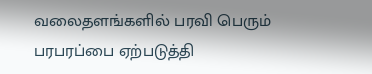வலைதளங்களில் பரவி பெரும் பரபரப்பை ஏற்படுத்தி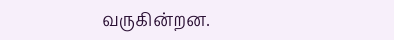வருகின்றன.